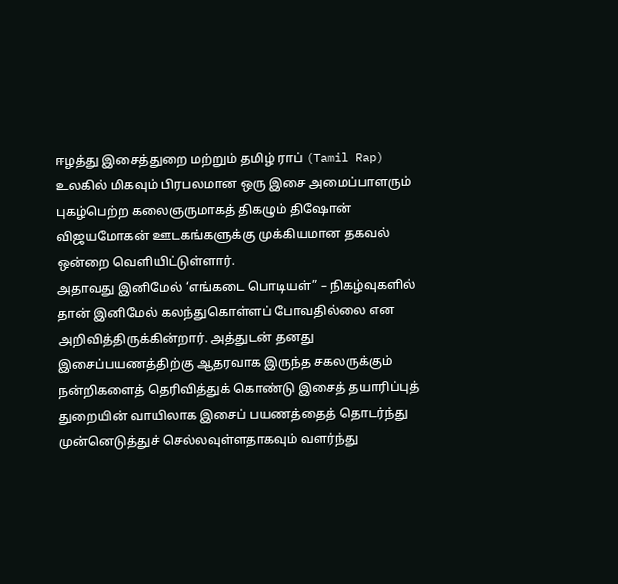ஈழத்து இசைத்துறை மற்றும் தமிழ் ராப் (Tamil Rap) உலகில் மிகவும் பிரபலமான ஒரு இசை அமைப்பாளரும் புகழ்பெற்ற கலைஞருமாகத் திகழும் திஷோன் விஜயமோகன் ஊடகங்களுக்கு முக்கியமான தகவல் ஒன்றை வெளியிட்டுள்ளார்.
அதாவது இனிமேல் ‘எங்கடை பொடியள்” – நிகழ்வுகளில் தான் இனிமேல் கலந்துகொள்ளப் போவதில்லை என அறிவித்திருக்கின்றார். அத்துடன் தனது இசைப்பயணத்திற்கு ஆதரவாக இருந்த சகலருக்கும் நன்றிகளைத் தெரிவித்துக் கொண்டு இசைத் தயாரிப்புத் துறையின் வாயிலாக இசைப் பயணத்தைத் தொடர்ந்து முன்னெடுத்துச் செல்லவுள்ளதாகவும் வளர்ந்து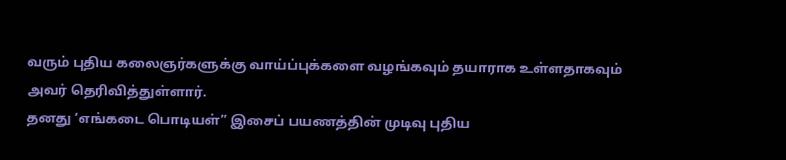வரும் புதிய கலைஞர்களுக்கு வாய்ப்புக்களை வழங்கவும் தயாராக உள்ளதாகவும் அவர் தெரிவித்துள்ளார்.
தனது ‘எங்கடை பொடியள்” இசைப் பயணத்தின் முடிவு புதிய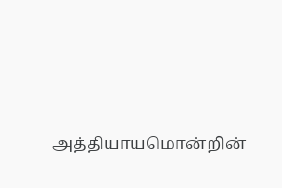அத்தியாயமொன்றின்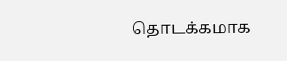தொடக்கமாக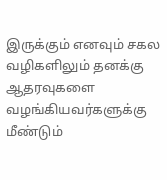இருக்கும் எனவும் சகல வழிகளிலும் தனக்கு ஆதரவுகளை வழங்கியவர்களுக்கு மீண்டும்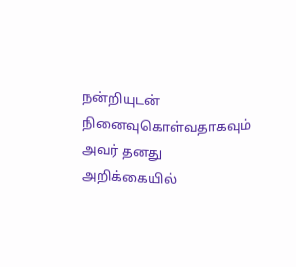நன்றியுடன் நினைவுகொள்வதாகவும் அவர் தனது அறிக்கையில்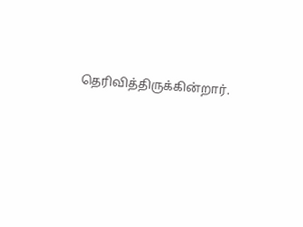தெரிவித்திருக்கின்றார்.